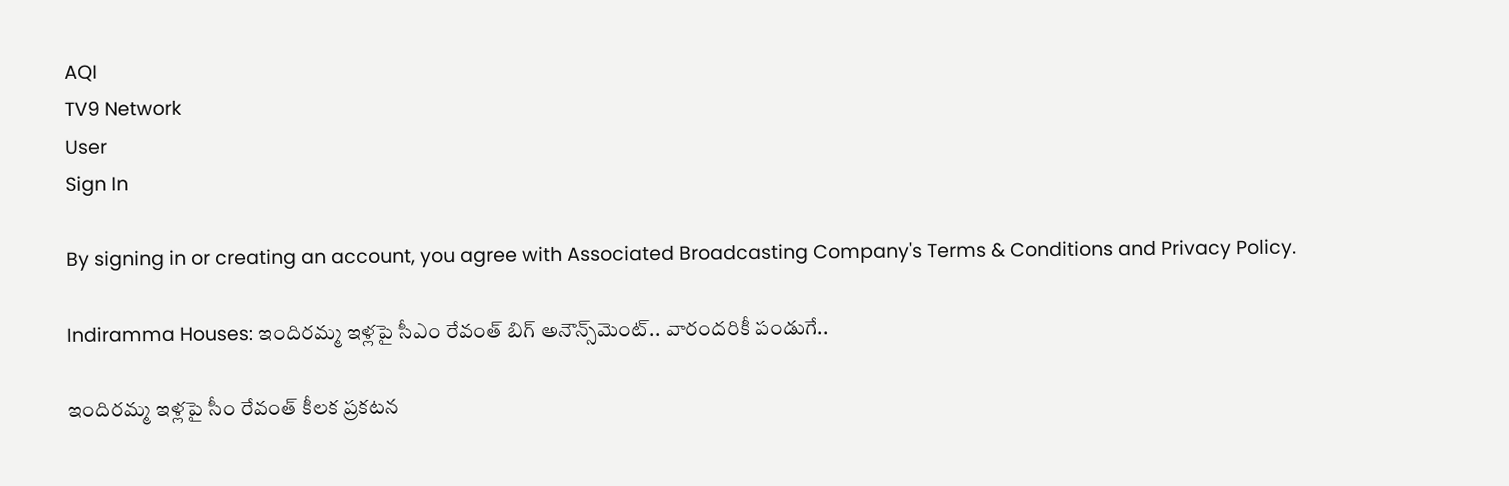AQI
TV9 Network
User
Sign In

By signing in or creating an account, you agree with Associated Broadcasting Company's Terms & Conditions and Privacy Policy.

Indiramma Houses: ఇందిరమ్మ ఇళ్లపై సీఎం రేవంత్ బిగ్ అనౌన్స్‌మెంట్.. వారందరికీ పండుగే..

ఇందిరమ్మ ఇళ్లపై సీం రేవంత్ కీలక ప్రకటన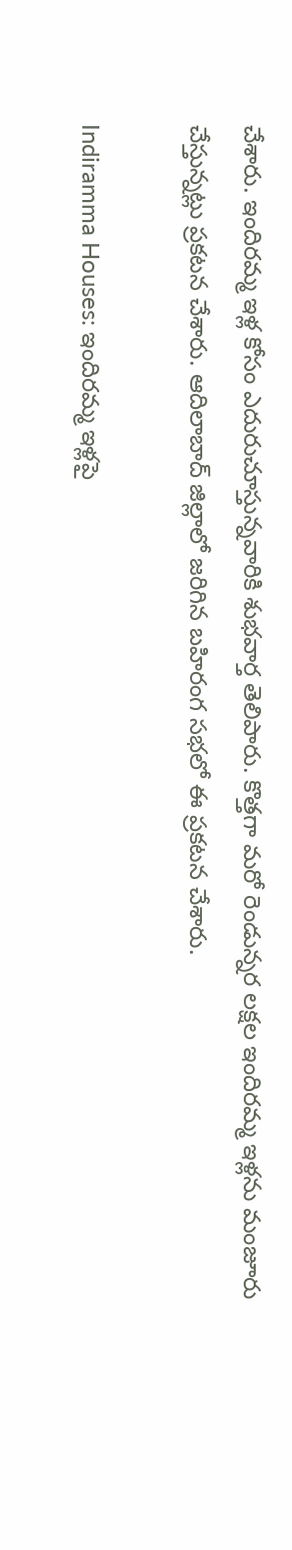చేశారు. ఇందిరమ్మ ఇళ్ల కోసం ఎదురుచూస్తున్నవారికి శుభవార్త తెలిపారు. కొత్తగా మరో రెండున్నర లక్షల ఇందిరమ్మ ఇళ్లను మంజూరు చేస్తున్నట్లు ప్రకటన చేశారు. ఆదిలాబాద్ జిల్లాలో జరిగిన బహిరంగ సభలో ఈ ప్రకటన చేశారు.

Indiramma Houses: ఇందిరమ్మ ఇళ్లపై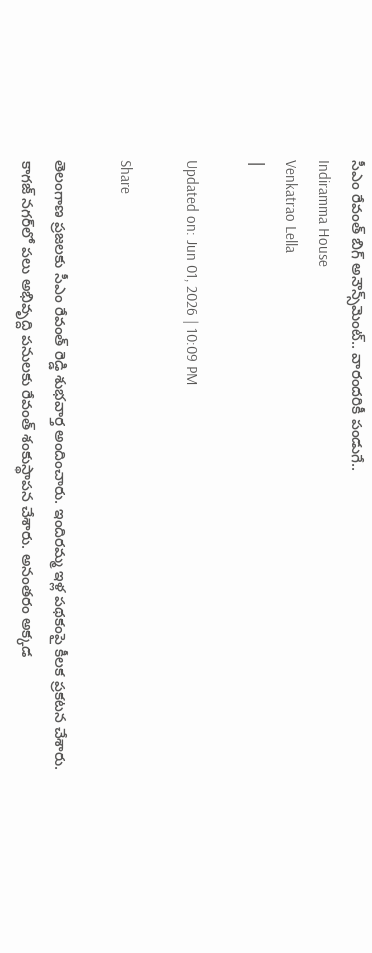సీఎం రేవంత్ బిగ్ అనౌన్స్‌మెంట్.. వారందరికీ పండుగే..
Indiramma House
Venkatrao Lella
|

Updated on: Jun 01, 2026 | 10:09 PM

Share

తెలంగాణ ప్రజలకు సీఎం రేవంత్ రెడ్డి శుభవార్త అందించారు. ఇందిరమ్మ ఇళ్ల పథకంపై కీలక ప్రకటన చేశారు. కాగజ్ నగర్‌లో పలు అభివృద్ది పనులకు రేవంత్ శంకుస్థాపన చేశారు. అనంతరం అక్కడ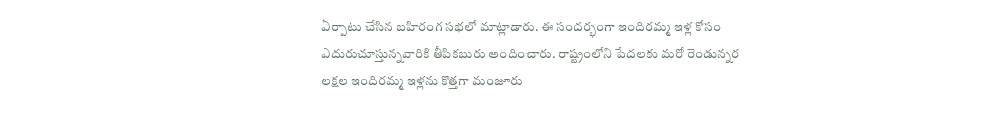ఏర్పాటు చేసిన బహిరంగ సభలో మాట్లాడారు. ఈ సందర్భంగా ఇందిరమ్మ ఇళ్ల కోసం ఎదురుచూస్తున్నవారికి తీపికబురు అందించారు. రాష్ట్రంలోని పేదలకు మరో రెండున్నర లక్షల ఇందిరమ్మ ఇళ్లను కొత్తగా మంజూరు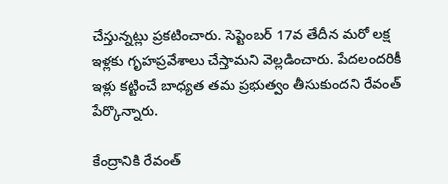చేస్తున్నట్లు ప్రకటించారు. సెప్టెంబర్ 17వ తేదీన మరో లక్ష ఇళ్లకు గృహప్రవేశాలు చేస్తామని వెల్లడించారు. పేదలందరికీ ఇళ్లు కట్టించే బాధ్యత తమ ప్రభుత్వం తీసుకుందని రేవంత్ పేర్కొన్నారు.

కేంద్రానికి రేవంత్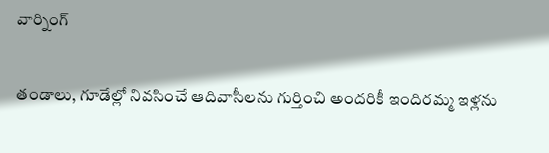వార్నింగ్

తండాలు, గూడేల్లో నివసించే ఆదివాసీలను గుర్తించి అందరికీ ఇందిరమ్మ ఇళ్లను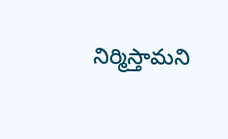నిర్మిస్తామని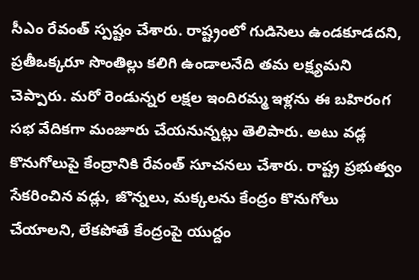సీఎం రేవంత్ స్పష్టం చేశారు. రాష్ట్రంలో గుడిసెలు ఉండకూడదని, ప్రతీఒక్కరూ సొంతిల్లు కలిగి ఉండాలనేది తమ లక్ష్యమని చెప్పారు. మరో రెండున్నర లక్షల ఇందిరమ్మ ఇళ్లను ఈ బహిరంగ సభ వేదికగా మంజూరు చేయనున్నట్లు తెలిపారు. అటు వడ్ల కొనుగోలుపై కేంద్రానికి రేవంత్ సూచనలు చేశారు. రాష్ట్ర ప్రభుత్వం సేకరించిన వడ్లు, జొన్నలు, మక్కలను కేంద్రం కొనుగోలు చేయాలని, లేకపోతే కేంద్రంపై యుద్దం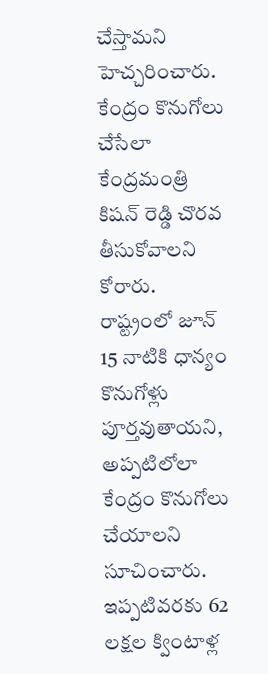చేస్తామని హెచ్చరించారు. కేంద్రం కొనుగోలు చేసేలా కేంద్రమంత్రి కిషన్ రెడ్డి చొరవ తీసుకోవాలని కోరారు. రాష్ట్రంలో జూన్ 15 నాటికి ధాన్యం కొనుగోళ్లు పూర్తవుతాయని, అప్పటిలోలా కేంద్రం కొనుగోలు చేయాలని సూచించారు. ఇప్పటివరకు 62 లక్షల క్వింటాళ్ల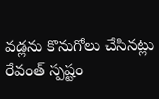వడ్లను కొనుగోలు చేసినట్లు రేవంత్ స్పష్టం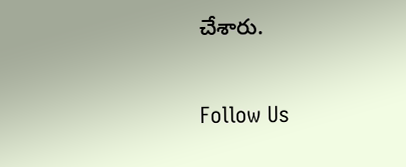చేశారు.

Follow Us